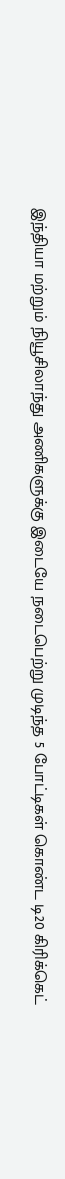இந்தியா மற்றும் நியூசிலாந்து அணிகளுக்கு இடையே நடைபெற்று முடிந்த 5 போட்டிகள் கொண்ட டி20 கிரிக்கெட்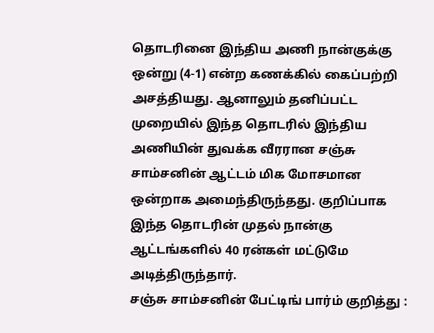தொடரினை இந்திய அணி நான்குக்கு ஒன்று (4-1) என்ற கணக்கில் கைப்பற்றி அசத்தியது. ஆனாலும் தனிப்பட்ட முறையில் இந்த தொடரில் இந்திய அணியின் துவக்க வீரரான சஞ்சு சாம்சனின் ஆட்டம் மிக மோசமான ஒன்றாக அமைந்திருந்தது. குறிப்பாக இந்த தொடரின் முதல் நான்கு ஆட்டங்களில் 40 ரன்கள் மட்டுமே அடித்திருந்தார்.
சஞ்சு சாம்சனின் பேட்டிங் பார்ம் குறித்து :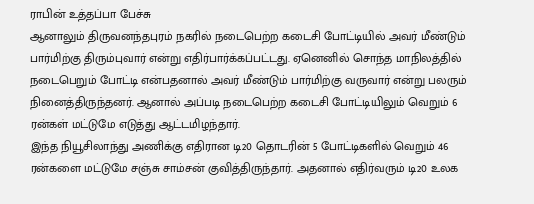ராபின் உத்தப்பா பேச்சு
ஆனாலும் திருவனந்தபுரம் நகரில் நடைபெற்ற கடைசி போட்டியில் அவர் மீண்டும் பார்மிற்கு திரும்புவார் என்று எதிர்பார்க்கப்பட்டது. ஏனெனில் சொந்த மாநிலத்தில் நடைபெறும் போட்டி என்பதனால் அவர் மீண்டும் பார்மிற்கு வருவார் என்று பலரும் நினைத்திருந்தனர். ஆனால் அப்படி நடைபெற்ற கடைசி போட்டியிலும் வெறும் 6 ரன்கள் மட்டுமே எடுத்து ஆட்டமிழந்தார்.
இந்த நியூசிலாந்து அணிக்கு எதிரான டி20 தொடரின் 5 போட்டிகளில் வெறும் 46 ரன்களை மட்டுமே சஞ்சு சாம்சன் குவித்திருந்தார். அதனால் எதிர்வரும் டி20 உலக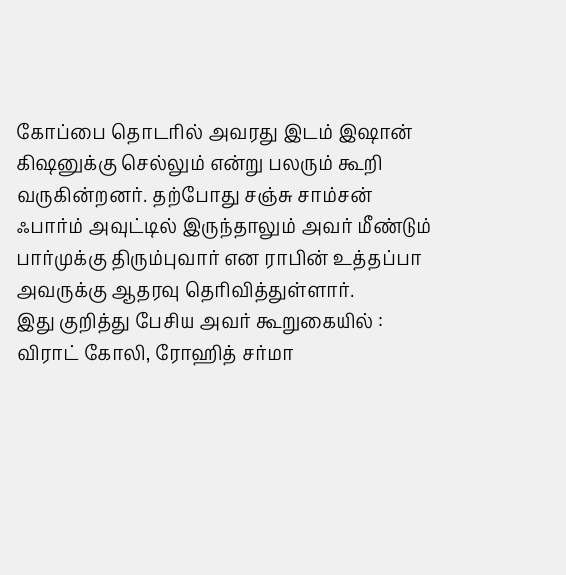கோப்பை தொடரில் அவரது இடம் இஷான் கிஷனுக்கு செல்லும் என்று பலரும் கூறி வருகின்றனர். தற்போது சஞ்சு சாம்சன் ஃபார்ம் அவுட்டில் இருந்தாலும் அவர் மீண்டும் பார்முக்கு திரும்புவார் என ராபின் உத்தப்பா அவருக்கு ஆதரவு தெரிவித்துள்ளார்.
இது குறித்து பேசிய அவர் கூறுகையில் : விராட் கோலி, ரோஹித் சர்மா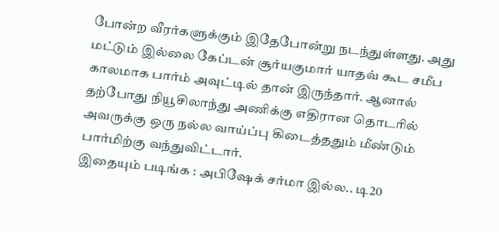போன்ற வீரர்களுக்கும் இதேபோன்று நடந்துள்ளது. அது மட்டும் இல்லை கேப்டன் சூர்யகுமார் யாதவ் கூட சமீப காலமாக பார்ம் அவுட்டில் தான் இருந்தார். ஆனால் தற்போது நியூசிலாந்து அணிக்கு எதிரான தொடரில் அவருக்கு ஒரு நல்ல வாய்ப்பு கிடைத்ததும் மீண்டும் பார்மிற்கு வந்துவிட்டார்.
இதையும் படிங்க : அபிஷேக் சர்மா இல்ல.. டி20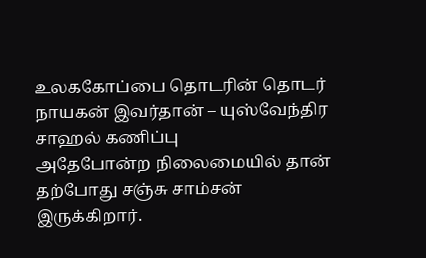உலககோப்பை தொடரின் தொடர் நாயகன் இவர்தான் – யுஸ்வேந்திர சாஹல் கணிப்பு
அதேபோன்ற நிலைமையில் தான் தற்போது சஞ்சு சாம்சன் இருக்கிறார்.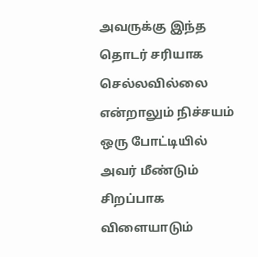அவருக்கு இந்த தொடர் சரியாக செல்லவில்லை என்றாலும் நிச்சயம் ஒரு போட்டியில் அவர் மீண்டும் சிறப்பாக விளையாடும்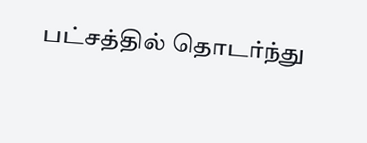பட்சத்தில் தொடர்ந்து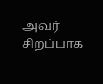அவர் சிறப்பாக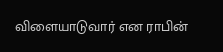விளையாடுவார் என ராபின்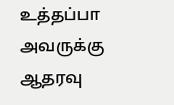உத்தப்பா அவருக்கு ஆதரவு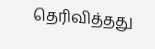தெரிவித்தது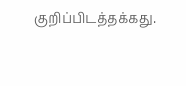குறிப்பிடத்தக்கது.